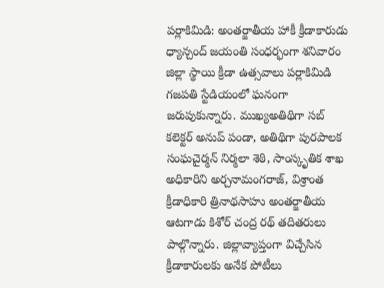పర్లాకిమిడి: అంతర్జాతీయ హాకీ క్రీడాకారుడు ధ్యాన్చంద్ జయంతి సంధర్భంగా శనివారం జిల్లా స్థాయి క్రీడా ఉత్సవాలు పర్లాకిమిడి గజపతి స్టేడియంలో ఘనంగా జరుపుకున్నారు. ముఖ్యఅతిథిగా సబ్ కలెక్టర్ అనుప్ పండా, అతిథిగా పురపాలక సంఘచైర్మన్ నిర్మలా శెఠి, సాంస్కృతిక శాఖ అధికారిని అర్చనామంగరాజ్, విశ్రాంత క్రీడాధికారి త్రినాథసాహు అంతర్జాతీయ ఆటగాడు కిశోర్ చంద్ర రథ్ తదితరులు పాల్గొన్నారు. జిల్లావ్యాప్తంగా విచ్చేసిన క్రీడాకారులకు అనేక పోటీలు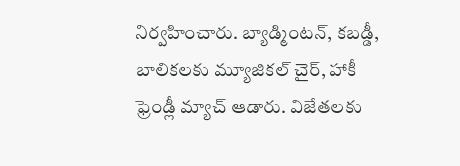నిర్వహించారు. బ్యాడ్మింటన్, కబడ్డీ, బాలికలకు మ్యూజికల్ చైర్, హాకీ ఫ్రెండ్లీ మ్యాచ్ ఆడారు. విజేతలకు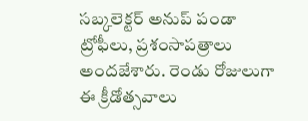సబ్కలెక్టర్ అనుప్ పండా ట్రోఫీలు, ప్రశంసాపత్రాలు అందజేశారు. రెండు రోజులుగా ఈ క్రీడోత్సవాలు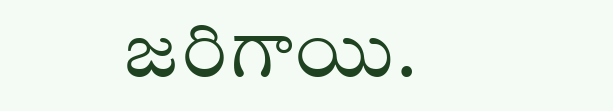జరిగాయి.